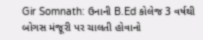Gir Somnath: ઉનાની B.Ed કોલેજ 3 વર્ષથી બોગસ મંજૂરી પર ચાલતી હોવાનો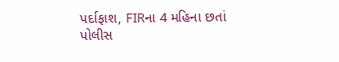પર્દાફાશ, FIRના 4 મહિના છતાં પોલીસ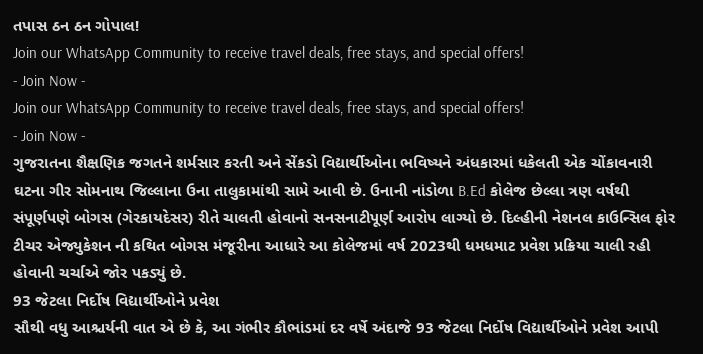તપાસ ઠન ઠન ગોપાલ!
Join our WhatsApp Community to receive travel deals, free stays, and special offers!
- Join Now -
Join our WhatsApp Community to receive travel deals, free stays, and special offers!
- Join Now -
ગુજરાતના શૈક્ષણિક જગતને શર્મસાર કરતી અને સેંકડો વિદ્યાર્થીઓના ભવિષ્યને અંધકારમાં ધકેલતી એક ચોંકાવનારી ઘટના ગીર સોમનાથ જિલ્લાના ઉના તાલુકામાંથી સામે આવી છે. ઉનાની નાંડોળા B.Ed કોલેજ છેલ્લા ત્રણ વર્ષથી સંપૂર્ણપણે બોગસ (ગેરકાયદેસર) રીતે ચાલતી હોવાનો સનસનાટીપૂર્ણ આરોપ લાગ્યો છે. દિલ્હીની નેશનલ કાઉન્સિલ ફોર ટીચર એજ્યુકેશન ની કથિત બોગસ મંજૂરીના આધારે આ કોલેજમાં વર્ષ 2023થી ધમધમાટ પ્રવેશ પ્રક્રિયા ચાલી રહી હોવાની ચર્ચાએ જોર પકડ્યું છે.
93 જેટલા નિર્દોષ વિદ્યાર્થીઓને પ્રવેશ
સૌથી વધુ આશ્ચર્યની વાત એ છે કે, આ ગંભીર કૌભાંડમાં દર વર્ષે અંદાજે 93 જેટલા નિર્દોષ વિદ્યાર્થીઓને પ્રવેશ આપી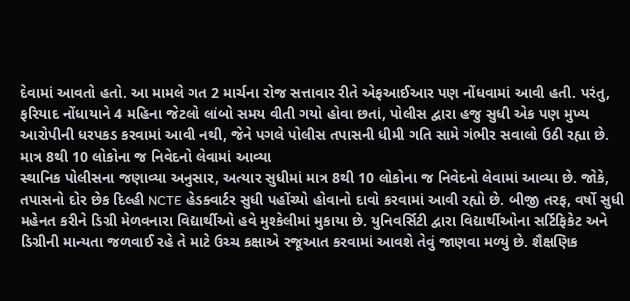દેવામાં આવતો હતો. આ મામલે ગત 2 માર્ચના રોજ સત્તાવાર રીતે એફઆઈઆર પણ નોંધવામાં આવી હતી. પરંતુ, ફરિયાદ નોંધાયાને 4 મહિના જેટલો લાંબો સમય વીતી ગયો હોવા છતાં, પોલીસ દ્વારા હજુ સુધી એક પણ મુખ્ય આરોપીની ધરપકડ કરવામાં આવી નથી, જેને પગલે પોલીસ તપાસની ધીમી ગતિ સામે ગંભીર સવાલો ઉઠી રહ્યા છે.
માત્ર 8થી 10 લોકોના જ નિવેદનો લેવામાં આવ્યા
સ્થાનિક પોલીસના જણાવ્યા અનુસાર, અત્યાર સુધીમાં માત્ર 8થી 10 લોકોના જ નિવેદનો લેવામાં આવ્યા છે. જોકે, તપાસનો દોર છેક દિલ્હી NCTE હેડક્વાર્ટર સુધી પહોંચ્યો હોવાનો દાવો કરવામાં આવી રહ્યો છે. બીજી તરફ, વર્ષો સુધી મહેનત કરીને ડિગ્રી મેળવનારા વિદ્યાર્થીઓ હવે મુશ્કેલીમાં મુકાયા છે. યુનિવર્સિટી દ્વારા વિદ્યાર્થીઓના સર્ટિફિકેટ અને ડિગ્રીની માન્યતા જળવાઈ રહે તે માટે ઉચ્ચ કક્ષાએ રજૂઆત કરવામાં આવશે તેવું જાણવા મળ્યું છે. શૈક્ષણિક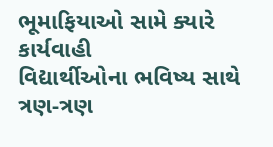ભૂમાફિયાઓ સામે ક્યારે કાર્યવાહી
વિદ્યાર્થીઓના ભવિષ્ય સાથે ત્રણ-ત્રણ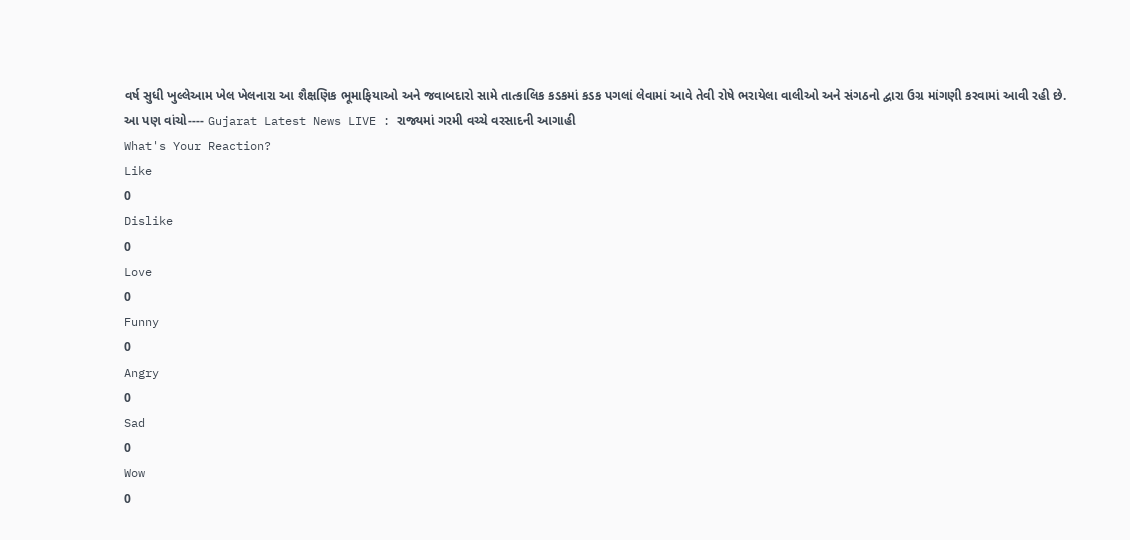વર્ષ સુધી ખુલ્લેઆમ ખેલ ખેલનારા આ શૈક્ષણિક ભૂમાફિયાઓ અને જવાબદારો સામે તાત્કાલિક કડકમાં કડક પગલાં લેવામાં આવે તેવી રોષે ભરાયેલા વાલીઓ અને સંગઠનો દ્વારા ઉગ્ર માંગણી કરવામાં આવી રહી છે.
આ પણ વાંચો---- Gujarat Latest News LIVE : રાજ્યમાં ગરમી વચ્ચે વરસાદની આગાહી
What's Your Reaction?
Like
0
Dislike
0
Love
0
Funny
0
Angry
0
Sad
0
Wow
0